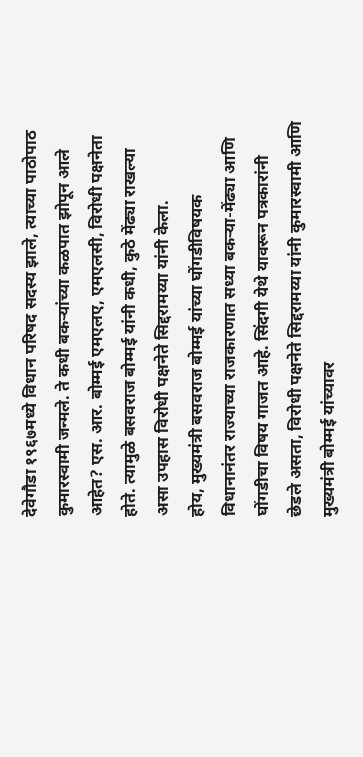देवेगौडा १९६७मध्ये विधान परिषद सदस्य झाले, त्याच्या पाठोपाठ कुमारस्वामी जन्मले. ते कधी बकऱ्यांच्या कळपात झोपून आले आहेत? एस. आर. बोम्मई एमएलए, एमएलसी, विरोधी पक्षनेता होते. त्यामुळे बसवराज बोम्मई यांनी कधी, कुठे मेंढ्या राखल्या असा उपहास विरोधी पक्षनेते सिद्दरामय्या यांनी केला.
होय, मुख्यमंत्री बसवराज बोम्मई यांच्या घोंगडीविषयक विधानानंतर राज्याच्या राजकारणात सध्या बकऱ्या-मेंढ्या आणि घोंगडीचा विषय गाजत आहे. सिंदगी येथे यावरून पत्रकारांनी छेडले असता, विरोधी पक्षनेते सिद्दरामय्या यांनी कुमारस्वामी आणि मुख्यमंत्री बोम्मई यांच्यावर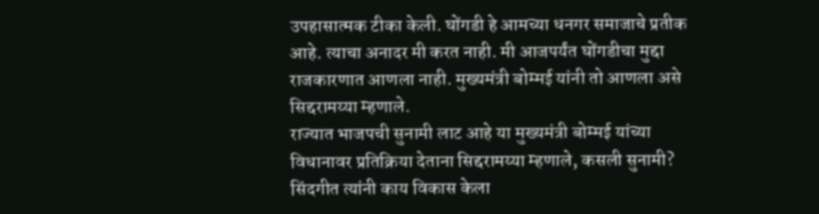उपहासात्मक टीका केली. घोंगडी हे आमच्या धनगर समाजाचे प्रतीक आहे. त्याचा अनादर मी करत नाही. मी आजपर्यंत घोंगडीचा मुद्दा राजकारणात आणला नाही. मुख्यमंत्री बोम्मई यांनी तो आणला असे सिद्दरामय्या म्हणाले.
राज्यात भाजपची सुनामी लाट आहे या मुख्यमंत्री बोम्मई यांच्या विधानावर प्रतिक्रिया देताना सिद्दरामय्या म्हणाले, कसली सुनामी? सिंदगीत त्यांनी काय विकास केला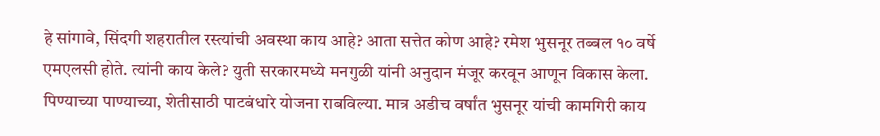हे सांगावे, सिंदगी शहरातील रस्त्यांची अवस्था काय आहे? आता सत्तेत कोण आहे? रमेश भुसनूर तब्बल १० वर्षे एमएलसी होते. त्यांनी काय केले? युती सरकारमध्ये मनगुळी यांनी अनुदान मंजूर करवून आणून विकास केला. पिण्याच्या पाण्याच्या, शेतीसाठी पाटबंधारे योजना राबविल्या. मात्र अडीच वर्षांत भुसनूर यांची कामगिरी काय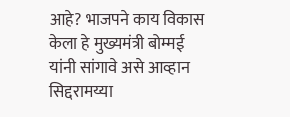आहे? भाजपने काय विकास केला हे मुख्यमंत्री बोम्मई यांनी सांगावे असे आव्हान सिद्दरामय्या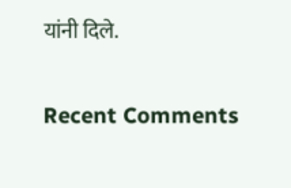यांनी दिले.


Recent Comments